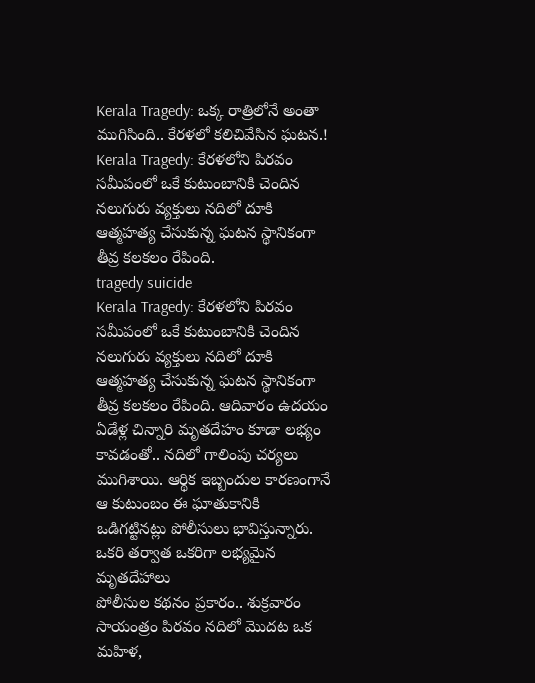Kerala Tragedy: ఒక్క రాత్రిలోనే అంతా ముగిసింది.. కేరళలో కలిచివేసిన ఘటన.!
Kerala Tragedy: కేరళలోని పిరవం సమీపంలో ఒకే కుటుంబానికి చెందిన నలుగురు వ్యక్తులు నదిలో దూకి ఆత్మహత్య చేసుకున్న ఘటన స్థానికంగా తీవ్ర కలకలం రేపింది.
tragedy suicide
Kerala Tragedy: కేరళలోని పిరవం సమీపంలో ఒకే కుటుంబానికి చెందిన నలుగురు వ్యక్తులు నదిలో దూకి ఆత్మహత్య చేసుకున్న ఘటన స్థానికంగా తీవ్ర కలకలం రేపింది. ఆదివారం ఉదయం ఏడేళ్ల చిన్నారి మృతదేహం కూడా లభ్యం కావడంతో.. నదిలో గాలింపు చర్యలు ముగిశాయి. ఆర్థిక ఇబ్బందుల కారణంగానే ఆ కుటుంబం ఈ ఘాతుకానికి ఒడిగట్టినట్లు పోలీసులు భావిస్తున్నారు.
ఒకరి తర్వాత ఒకరిగా లభ్యమైన మృతదేహాలు
పోలీసుల కథనం ప్రకారం.. శుక్రవారం సాయంత్రం పిరవం నదిలో మొదట ఒక మహిళ,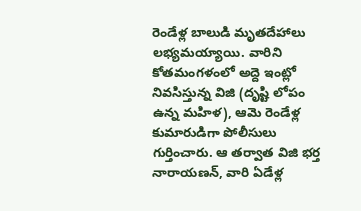రెండేళ్ల బాలుడి మృతదేహాలు లభ్యమయ్యాయి. వారిని కోతమంగళంలో అద్దె ఇంట్లో నివసిస్తున్న విజి (దృష్టి లోపం ఉన్న మహిళ), ఆమె రెండేళ్ల కుమారుడిగా పోలీసులు గుర్తించారు. ఆ తర్వాత విజి భర్త నారాయణన్, వారి ఏడేళ్ల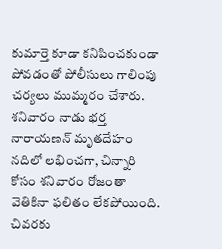కుమార్తె కూడా కనిపించకుండా పోవడంతో పోలీసులు గాలింపు చర్యలు ముమ్మరం చేశారు. శనివారం నాడు భర్త నారాయణన్ మృతదేహం నదిలో లభించగా, చిన్నారి కోసం శనివారం రోజంతా వెతికినా ఫలితం లేకపోయింది. చివరకు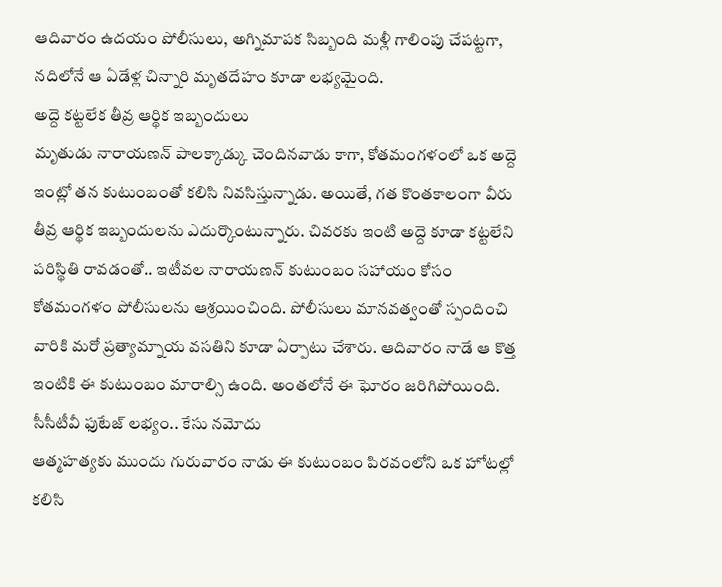ఆదివారం ఉదయం పోలీసులు, అగ్నిమాపక సిబ్బంది మళ్లీ గాలింపు చేపట్టగా, నదిలోనే ఆ ఏడేళ్ల చిన్నారి మృతదేహం కూడా లభ్యమైంది.
అద్దె కట్టలేక తీవ్ర ఆర్థిక ఇబ్బందులు
మృతుడు నారాయణన్ పాలక్కాడ్కు చెందినవాడు కాగా, కోతమంగళంలో ఒక అద్దె ఇంట్లో తన కుటుంబంతో కలిసి నివసిస్తున్నాడు. అయితే, గత కొంతకాలంగా వీరు తీవ్ర ఆర్థిక ఇబ్బందులను ఎదుర్కొంటున్నారు. చివరకు ఇంటి అద్దె కూడా కట్టలేని పరిస్థితి రావడంతో.. ఇటీవల నారాయణన్ కుటుంబం సహాయం కోసం కోతమంగళం పోలీసులను ఆశ్రయించింది. పోలీసులు మానవత్వంతో స్పందించి వారికి మరో ప్రత్యామ్నాయ వసతిని కూడా ఏర్పాటు చేశారు. ఆదివారం నాడే ఆ కొత్త ఇంటికి ఈ కుటుంబం మారాల్సి ఉంది. అంతలోనే ఈ ఘోరం జరిగిపోయింది.
సీసీటీవీ ఫుటేజ్ లభ్యం.. కేసు నమోదు
ఆత్మహత్యకు ముందు గురువారం నాడు ఈ కుటుంబం పిరవంలోని ఒక హోటల్లో కలిసి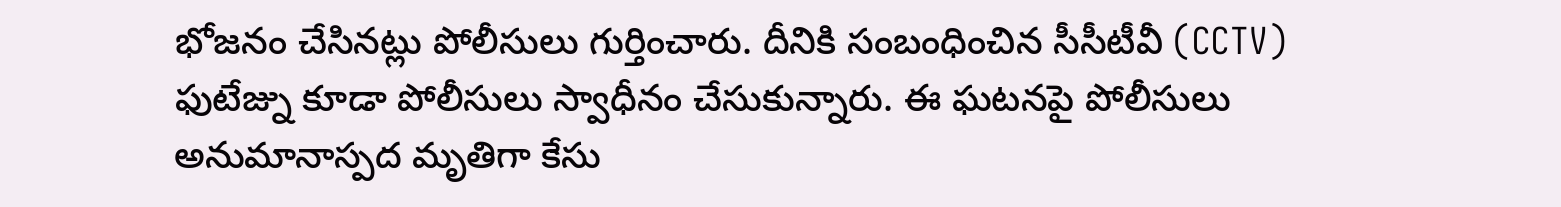భోజనం చేసినట్లు పోలీసులు గుర్తించారు. దీనికి సంబంధించిన సీసీటీవీ (CCTV) ఫుటేజ్ను కూడా పోలీసులు స్వాధీనం చేసుకున్నారు. ఈ ఘటనపై పోలీసులు అనుమానాస్పద మృతిగా కేసు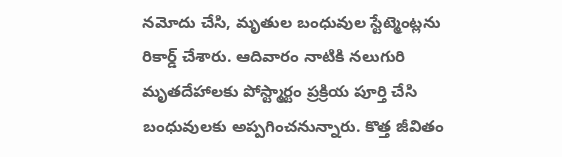నమోదు చేసి, మృతుల బంధువుల స్టేట్మెంట్లను రికార్డ్ చేశారు. ఆదివారం నాటికి నలుగురి మృతదేహాలకు పోస్ట్మార్టం ప్రక్రియ పూర్తి చేసి బంధువులకు అప్పగించనున్నారు. కొత్త జీవితం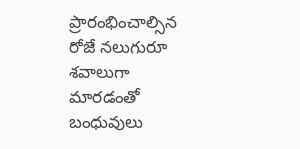ప్రారంభించాల్సిన రోజే నలుగురూ శవాలుగా మారడంతో బంధువులు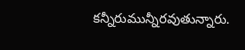కన్నీరుమున్నీరవుతున్నారు.